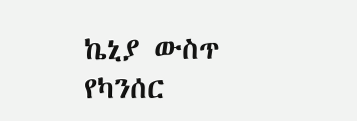ኬኒያ ውስጥ የካንሰር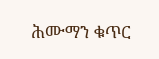ሕሙማን ቁጥር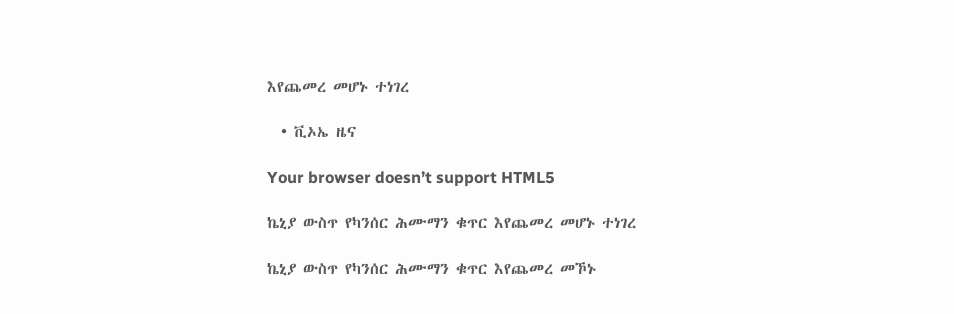እየጨመረ መሆኑ ተነገረ

  • ቪኦኤ ዜና

Your browser doesn’t support HTML5

ኬኒያ ውስጥ የካንሰር ሕሙማን ቁጥር እየጨመረ መሆኑ ተነገረ

ኬኒያ ውስጥ የካንሰር ሕሙማን ቁጥር እየጨመረ መኾኑ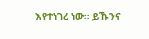እየተነገረ ነው። ይኹንና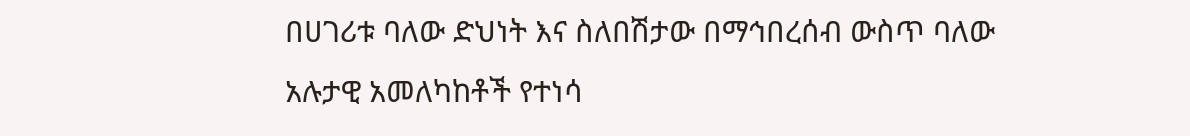በሀገሪቱ ባለው ድህነት እና ስለበሽታው በማኅበረሰብ ውስጥ ባለው አሉታዊ አመለካከቶች የተነሳ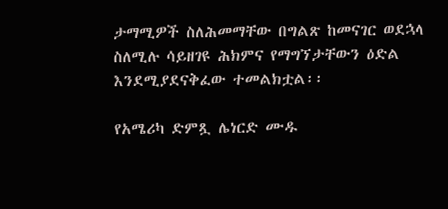ታማሚዎች ስለሕመማቸው በግልጽ ከመናገር ወደኋላ ስለሚሉ ሳይዘገዩ ሕክምና የማግኘታቸውን ዕድል እንደሚያደናቅፈው ተመልክቷል፡፡

የአሜሪካ ድምጿ ሌነርድ ሙዱ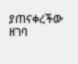ያጠናቀረችው ዘገባ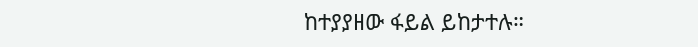ከተያያዘው ፋይል ይከታተሉ።